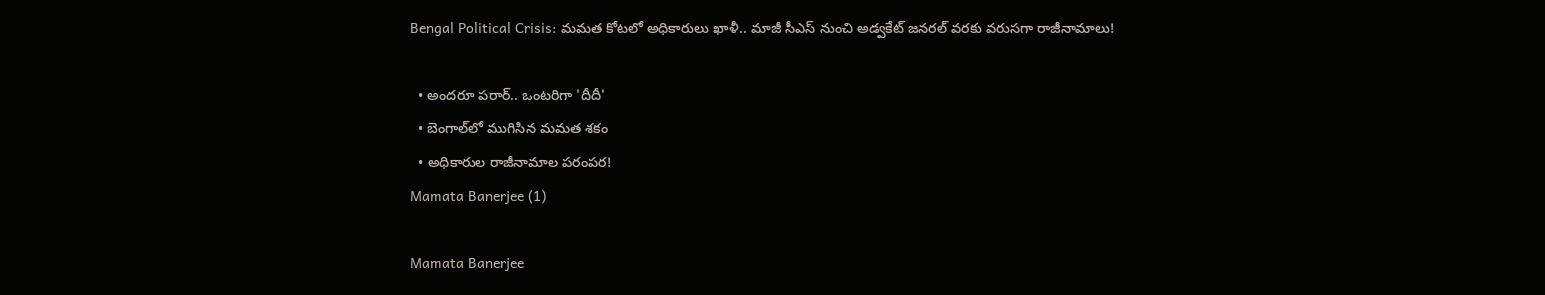Bengal Political Crisis: మమత కోటలో అధికారులు ఖాళీ.. మాజీ సీఎస్ నుంచి అడ్వకేట్ జనరల్ వరకు వరుసగా రాజీనామాలు!

  • అందరూ పరార్.. ఒంటరిగా 'దీదీ'
  • బెంగాల్‌లో ముగిసిన మమత శకం
  • అధికారుల రాజీనామాల పరంపర!
Mamata Banerjee (1)

Mamata Banerjee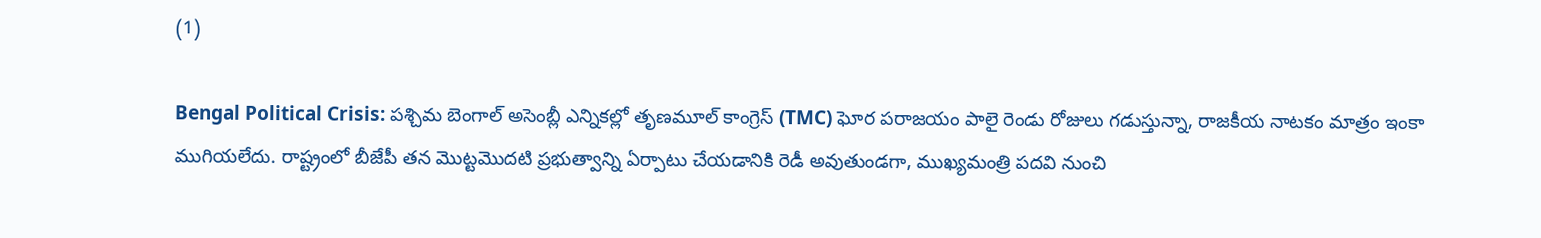(1)

Bengal Political Crisis: పశ్చిమ బెంగాల్ అసెంబ్లీ ఎన్నికల్లో తృణమూల్ కాంగ్రెస్ (TMC) ఘోర పరాజయం పాలై రెండు రోజులు గడుస్తున్నా, రాజకీయ నాటకం మాత్రం ఇంకా ముగియలేదు. రాష్ట్రంలో బీజేపీ తన మొట్టమొదటి ప్రభుత్వాన్ని ఏర్పాటు చేయడానికి రెడీ అవుతుండగా, ముఖ్యమంత్రి పదవి నుంచి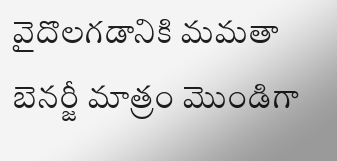వైదొలగడానికి మమతా బెనర్జీ మాత్రం మొండిగా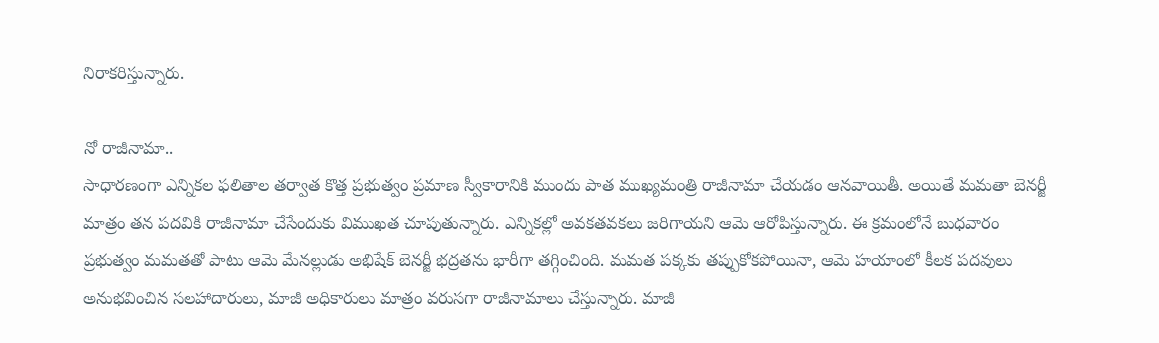నిరాకరిస్తున్నారు.

నో రాజీనామా..
సాధారణంగా ఎన్నికల ఫలితాల తర్వాత కొత్త ప్రభుత్వం ప్రమాణ స్వీకారానికి ముందు పాత ముఖ్యమంత్రి రాజీనామా చేయడం ఆనవాయితీ. అయితే మమతా బెనర్జీ మాత్రం తన పదవికి రాజీనామా చేసేందుకు విముఖత చూపుతున్నారు. ఎన్నికల్లో అవకతవకలు జరిగాయని ఆమె ఆరోపిస్తున్నారు. ఈ క్రమంలోనే బుధవారం ప్రభుత్వం మమతతో పాటు ఆమె మేనల్లుడు అభిషేక్ బెనర్జీ భద్రతను భారీగా తగ్గించింది. మమత పక్కకు తప్పుకోకపోయినా, ఆమె హయాంలో కీలక పదవులు అనుభవించిన సలహాదారులు, మాజీ అధికారులు మాత్రం వరుసగా రాజీనామాలు చేస్తున్నారు. మాజీ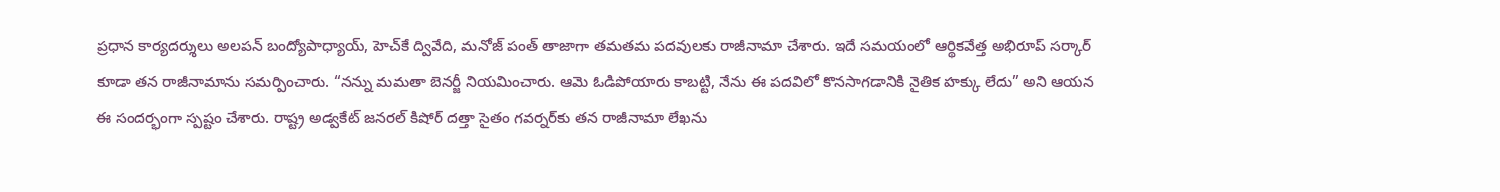ప్రధాన కార్యదర్శులు అలపన్ బంద్యోపాధ్యాయ్, హెచ్‌కే ద్వివేది, మనోజ్ పంత్ తాజాగా తమతమ పదవులకు రాజీనామా చేశారు. ఇదే సమయంలో ఆర్థికవేత్త అభిరూప్ సర్కార్ కూడా తన రాజీనామాను సమర్పించారు. “నన్ను మమతా బెనర్జీ నియమించారు. ఆమె ఓడిపోయారు కాబట్టి, నేను ఈ పదవిలో కొనసాగడానికి నైతిక హక్కు లేదు” అని ఆయన ఈ సందర్భంగా స్పష్టం చేశారు. రాష్ట్ర అడ్వకేట్ జనరల్ కిషోర్ దత్తా సైతం గవర్నర్‌కు తన రాజీనామా లేఖను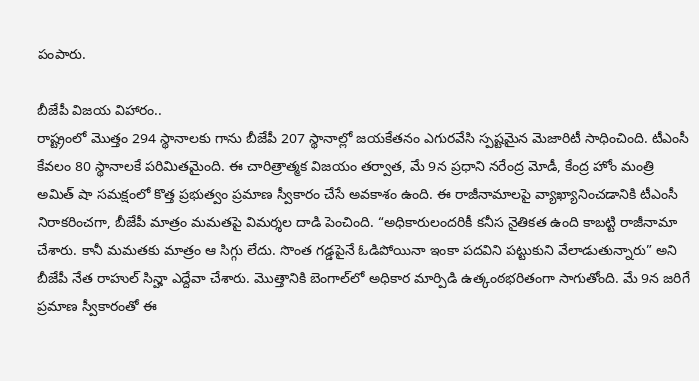పంపారు.

బీజేపీ విజయ విహారం..
రాష్ట్రంలో మొత్తం 294 స్థానాలకు గాను బీజేపీ 207 స్థానాల్లో జయకేతనం ఎగురవేసి స్పష్టమైన మెజారిటీ సాధించింది. టీఎంసీ కేవలం 80 స్థానాలకే పరిమితమైంది. ఈ చారిత్రాత్మక విజయం తర్వాత, మే 9న ప్రధాని నరేంద్ర మోడీ, కేంద్ర హోం మంత్రి అమిత్ షా సమక్షంలో కొత్త ప్రభుత్వం ప్రమాణ స్వీకారం చేసే అవకాశం ఉంది. ఈ రాజీనామాలపై వ్యాఖ్యానించడానికి టీఎంసీ నిరాకరించగా, బీజేపీ మాత్రం మమతపై విమర్శల దాడి పెంచింది. “అధికారులందరికీ కనీస నైతికత ఉంది కాబట్టి రాజీనామా చేశారు. కానీ మమతకు మాత్రం ఆ సిగ్గు లేదు. సొంత గడ్డపైనే ఓడిపోయినా ఇంకా పదవిని పట్టుకుని వేలాడుతున్నారు” అని బీజేపీ నేత రాహుల్ సిన్హా ఎద్దేవా చేశారు. మొత్తానికి బెంగాల్‌లో అధికార మార్పిడి ఉత్కంఠభరితంగా సాగుతోంది. మే 9న జరిగే ప్రమాణ స్వీకారంతో ఈ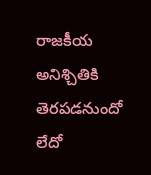రాజకీయ అనిశ్చితికి తెరపడనుందో లేదో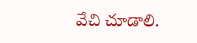వేచి చూడాలి.